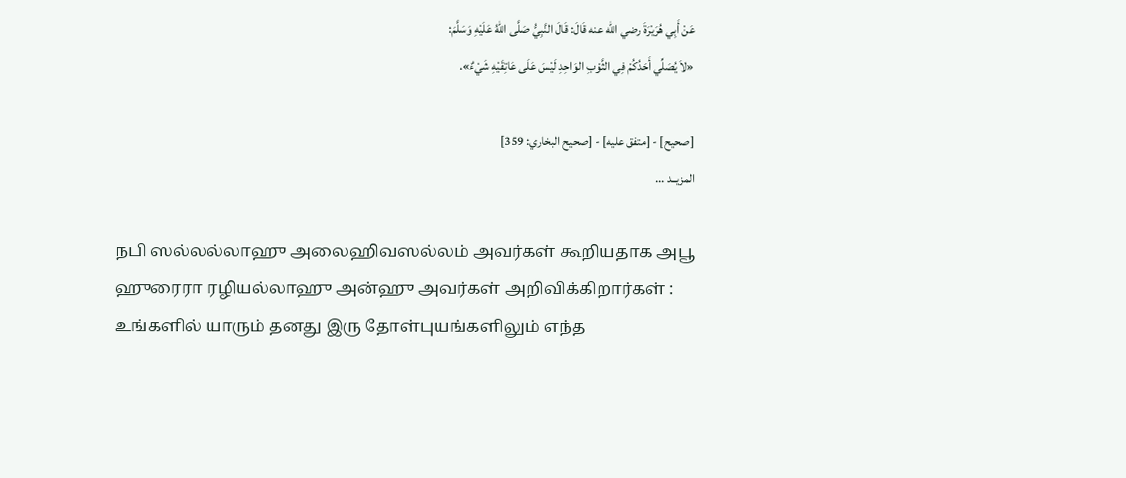عَنْ أَبِي هُرَيْرَةَ رضي الله عنه قَالَ: قَالَ النَّبِيُّ صَلَّى اللهُ عَلَيْهِ وَسَلَّمَ:
«لاَ يُصَلِّي أَحَدُكُمْ فِي الثَّوْبِ الوَاحِدِ لَيْسَ عَلَى عَاتِقَيْهِ شَيْءٌ».

[صحيح] - [متفق عليه] - [صحيح البخاري: 359]
المزيــد ...

நபி ஸல்லல்லாஹு அலைஹிவஸல்லம் அவர்கள் கூறியதாக அபூ ஹுரைரா ரழியல்லாஹு அன்ஹு அவர்கள் அறிவிக்கிறார்கள் :
உங்களில் யாரும் தனது இரு தோள்புயங்களிலும் எந்த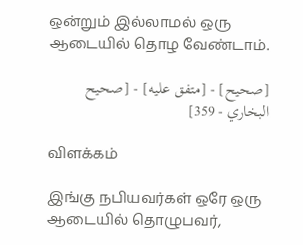ஒன்றும் இல்லாமல் ஒரு ஆடையில் தொழ வேண்டாம்.

[صحيح] - [متفق عليه] - [صحيح البخاري - 359]

விளக்கம்

இங்கு நபியவர்கள் ஒரே ஒரு ஆடையில் தொழுபவர்,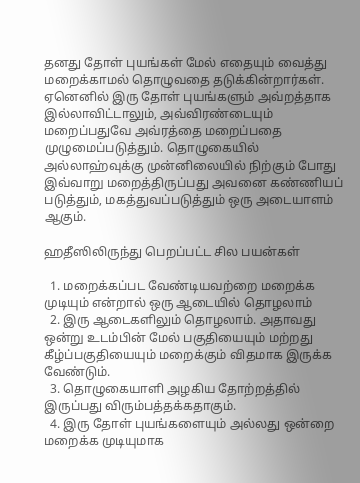தனது தோள் புயங்கள் மேல் எதையும் வைத்து மறைக்காமல் தொழுவதை தடுக்கின்றார்கள். ஏனெனில் இரு தோள் புயங்களும் அவ்றத்தாக இல்லாவிட்டாலும், அவ்விரண்டையும் மறைப்பதுவே அவ்ரத்தை மறைப்பதை முழுமைப்படுத்தும். தொழுகையில் அல்லாஹ்வுக்கு முன்னிலையில் நிற்கும் போது இவ்வாறு மறைத்திருப்பது அவனை கண்ணியப் படுத்தும், மகத்துவப்படுத்தும் ஒரு அடையாளம் ஆகும்.

ஹதீஸிலிருந்து பெறப்பட்ட சில பயன்கள்

  1. மறைக்கப்பட வேண்டியவற்றை மறைக்க முடியும் என்றால் ஒரு ஆடையில் தொழலாம்
  2. இரு ஆடைகளிலும் தொழலாம். அதாவது ஒன்று உடம்பின் மேல் பகுதியையும் மற்றது கீழ்ப்பகுதியையும் மறைக்கும் விதமாக இருக்க வேண்டும்.
  3. தொழுகையாளி அழகிய தோற்றத்தில் இருப்பது விரும்பத்தக்கதாகும்.
  4. இரு தோள் புயங்களையும் அல்லது ஒன்றை மறைக்க முடியுமாக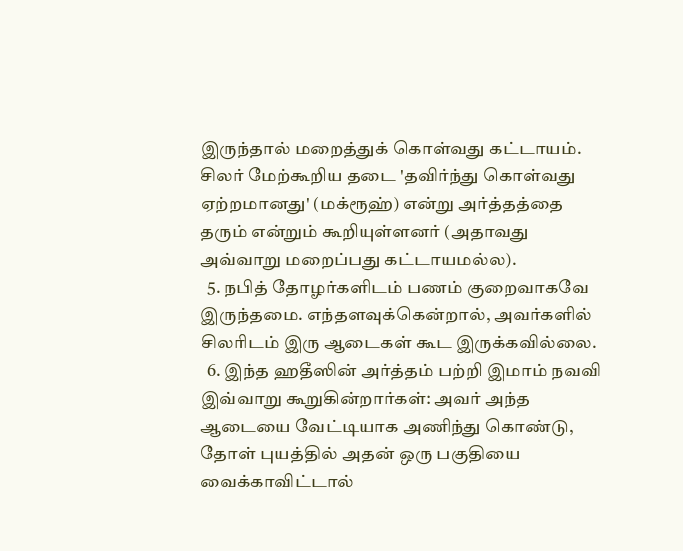இருந்தால் மறைத்துக் கொள்வது கட்டாயம். சிலர் மேற்கூறிய தடை 'தவிர்ந்து கொள்வது ஏற்றமானது' (மக்ரூஹ்) என்று அர்த்தத்தை தரும் என்றும் கூறியுள்ளனர் (அதாவது அவ்வாறு மறைப்பது கட்டாயமல்ல).
  5. நபித் தோழர்களிடம் பணம் குறைவாகவே இருந்தமை. எந்தளவுக்கென்றால், அவர்களில் சிலரிடம் இரு ஆடைகள் கூட இருக்கவில்லை.
  6. இந்த ஹதீஸின் அர்த்தம் பற்றி இமாம் நவவி இவ்வாறு கூறுகின்றார்கள்: அவர் அந்த ஆடையை வேட்டியாக அணிந்து கொண்டு, தோள் புயத்தில் அதன் ஒரு பகுதியை வைக்காவிட்டால்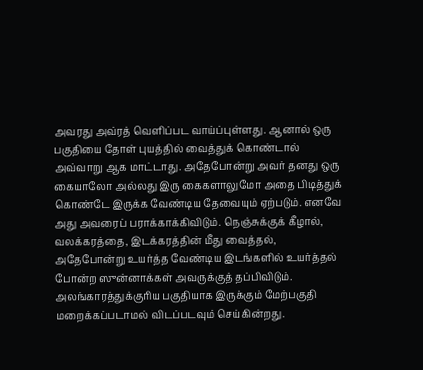அவரது அவ்ரத் வெளிப்பட வாய்ப்புள்ளது. ஆனால் ஒரு பகுதியை தோள் புயத்தில் வைத்துக் கொண்டால் அவ்வாறு ஆக மாட்டாது. அதேபோன்று அவர் தனது ஒரு கையாலோ அல்லது இரு கைகளாலுமோ அதை பிடித்துக் கொண்டே இருக்க வேண்டிய தேவையும் ஏற்படும். எனவே அது அவரைப் பராக்காக்கிவிடும். நெஞ்சுக்குக் கீழால், வலக்கரத்தை, இடக்கரத்தின் மீது வைத்தல், அதேபோன்று உயர்த்த வேண்டிய இடங்களில் உயர்த்தல் போன்ற ஸுன்னாக்கள் அவருக்குத் தப்பிவிடும். அலங்காரத்துக்குரிய பகுதியாக இருக்கும் மேற்பகுதி மறைக்கப்படாமல் விடப்படவும் செய்கின்றது.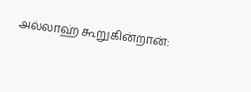அல்லாஹ் கூறுகின்றான்: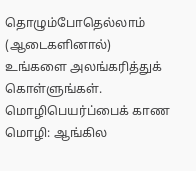தொழும்போதெல்லாம் (ஆடைகளினால்) உங்களை அலங்கரித்துக் கொள்ளுங்கள்.
மொழிபெயர்ப்பைக் காண
மொழி: ஆங்கில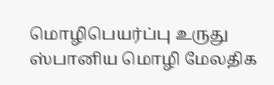மொழிபெயர்ப்பு உருது ஸ்பானிய மொழி மேலதிக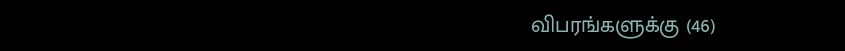விபரங்களுக்கு (46)